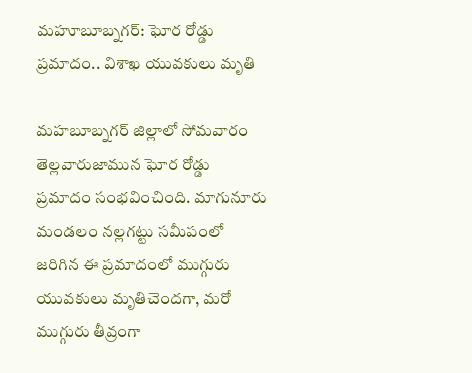మహూబూబ్నగర్: ఘోర రోడ్డు ప్రమాదం.. విశాఖ యువకులు మృతి

మహబూబ్నగర్ జిల్లాలో సోమవారం తెల్లవారుజామున ఘోర రోడ్డు ప్రమాదం సంభవించింది. మాగునూరు మండలం నల్లగట్టు సమీపంలో జరిగిన ఈ ప్రమాదంలో ముగ్గురు యువకులు మృతిచెందగా, మరో ముగ్గురు తీవ్రంగా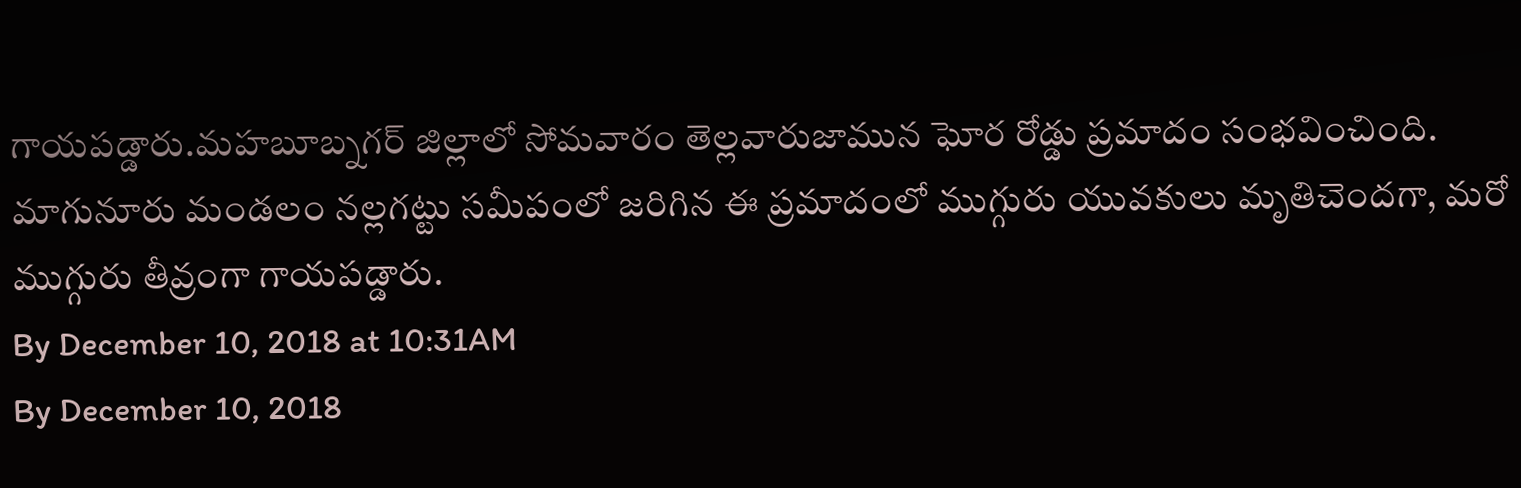గాయపడ్డారు.మహబూబ్నగర్ జిల్లాలో సోమవారం తెల్లవారుజామున ఘోర రోడ్డు ప్రమాదం సంభవించింది. మాగునూరు మండలం నల్లగట్టు సమీపంలో జరిగిన ఈ ప్రమాదంలో ముగ్గురు యువకులు మృతిచెందగా, మరో ముగ్గురు తీవ్రంగా గాయపడ్డారు.
By December 10, 2018 at 10:31AM
By December 10, 2018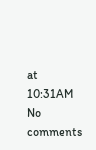at 10:31AM
No comments